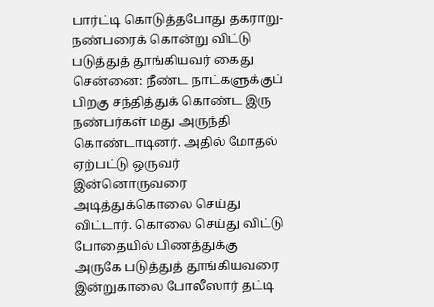பார்ட்டி கொடுத்தபோது தகராறு-நண்பரைக் கொன்று விட்டு படுத்துத் தூங்கியவர் கைது
சென்னை: நீண்ட நாட்களுக்குப் பிறகு சந்தித்துக் கொண்ட இரு நண்பர்கள் மது அருந்தி கொண்டாடினர். அதில் மோதல் ஏற்பட்டு ஒருவர் இன்னொருவரை அடித்துக்கொலை செய்து விட்டார். கொலை செய்து விட்டு போதையில் பிணத்துக்கு அருகே படுத்துத் தூங்கியவரை இன்றுகாலை போலீஸார் தட்டி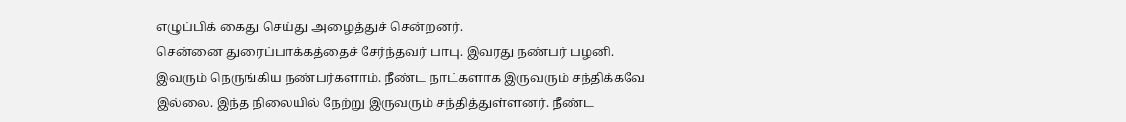எழுப்பிக் கைது செய்து அழைத்துச் சென்றனர்.
சென்னை துரைப்பாக்கத்தைச் சேர்ந்தவர் பாபு. இவரது நண்பர் பழனி. இவரும் நெருங்கிய நண்பர்களாம். நீண்ட நாட்களாக இருவரும் சந்திக்கவே இல்லை. இந்த நிலையில் நேற்று இருவரும் சந்தித்துள்ளனர். நீண்ட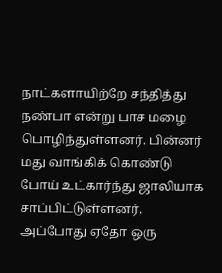நாட்களாயிற்றே சந்தித்து நண்பா என்று பாச மழை பொழிந்துள்ளனர். பின்னர் மது வாங்கிக் கொண்டு போய் உட்கார்ந்து ஜாலியாக சாப்பிட்டுள்ளனர்.
அப்போது ஏதோ ஒரு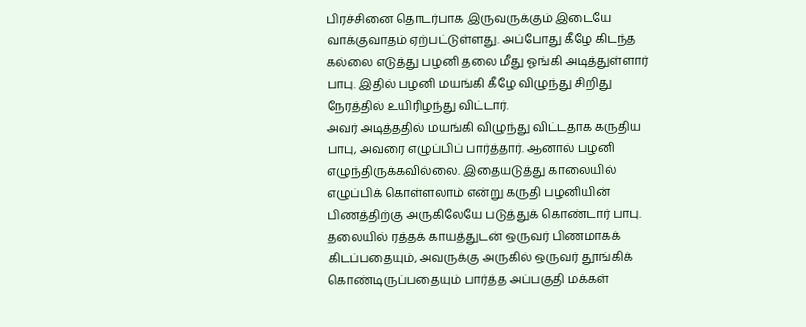பிரச்சினை தொடர்பாக இருவருக்கும் இடையே வாக்குவாதம் ஏற்பட்டுள்ளது. அப்போது கீழே கிடந்த கல்லை எடுத்து பழனி தலை மீது ஓங்கி அடித்துள்ளார் பாபு. இதில் பழனி மயங்கி கீழே விழுந்து சிறிது நேரத்தில் உயிரிழந்து விட்டார்.
அவர் அடித்ததில் மயங்கி விழுந்து விட்டதாக கருதிய பாபு, அவரை எழுப்பிப் பார்த்தார். ஆனால் பழனி எழுந்திருக்கவில்லை. இதையடுத்து காலையில் எழுப்பிக் கொள்ளலாம் என்று கருதி பழனியின் பிணத்திற்கு அருகிலேயே படுத்துக் கொண்டார் பாபு.
தலையில் ரத்தக் காயத்துடன் ஒருவர் பிணமாகக் கிடப்பதையும், அவருக்கு அருகில் ஒருவர் தூங்கிக் கொண்டிருப்பதையும் பார்த்த அப்பகுதி மக்கள்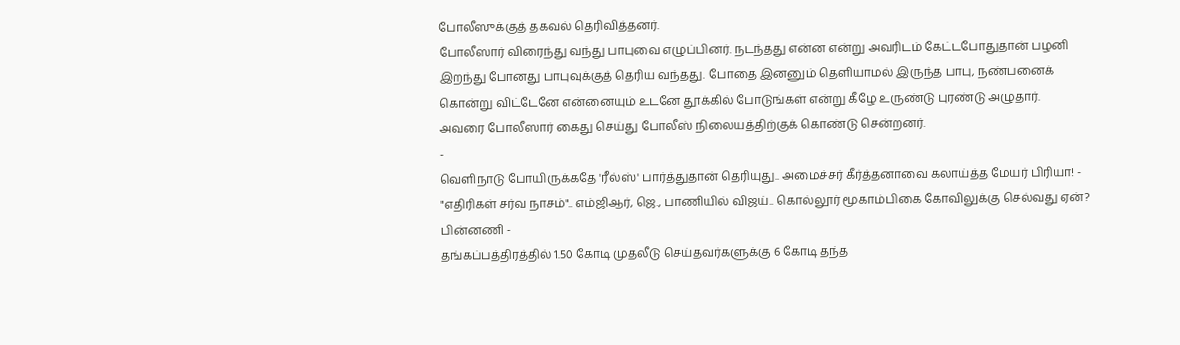போலீஸுக்குத் தகவல் தெரிவித்தனர்.
போலீஸார் விரைந்து வந்து பாபுவை எழுப்பினர். நடந்தது என்ன என்று அவரிடம் கேட்டபோதுதான் பழனி இறந்து போனது பாபுவுக்குத் தெரிய வந்தது. போதை இனனும் தெளியாமல் இருந்த பாபு, நண்பனைக் கொன்று விட்டேனே என்னையும் உடனே தூக்கில் போடுங்கள் என்று கீழே உருண்டு புரண்டு அழுதார்.
அவரை போலீஸார் கைது செய்து போலீஸ் நிலையத்திற்குக் கொண்டு சென்றனர்.
-
வெளிநாடு போயிருக்கதே 'ரீல்ஸ்' பார்த்துதான் தெரியுது.. அமைச்சர் கீர்த்தனாவை கலாய்த்த மேயர் பிரியா! -
"எதிரிகள் சர்வ நாசம்".. எம்ஜிஆர், ஜெ., பாணியில் விஜய்.. கொல்லூர் மூகாம்பிகை கோவிலுக்கு செல்வது ஏன்? பின்னணி -
தங்கப்பத்திரத்தில் 1.50 கோடி முதலீடு செய்தவர்களுக்கு 6 கோடி தந்த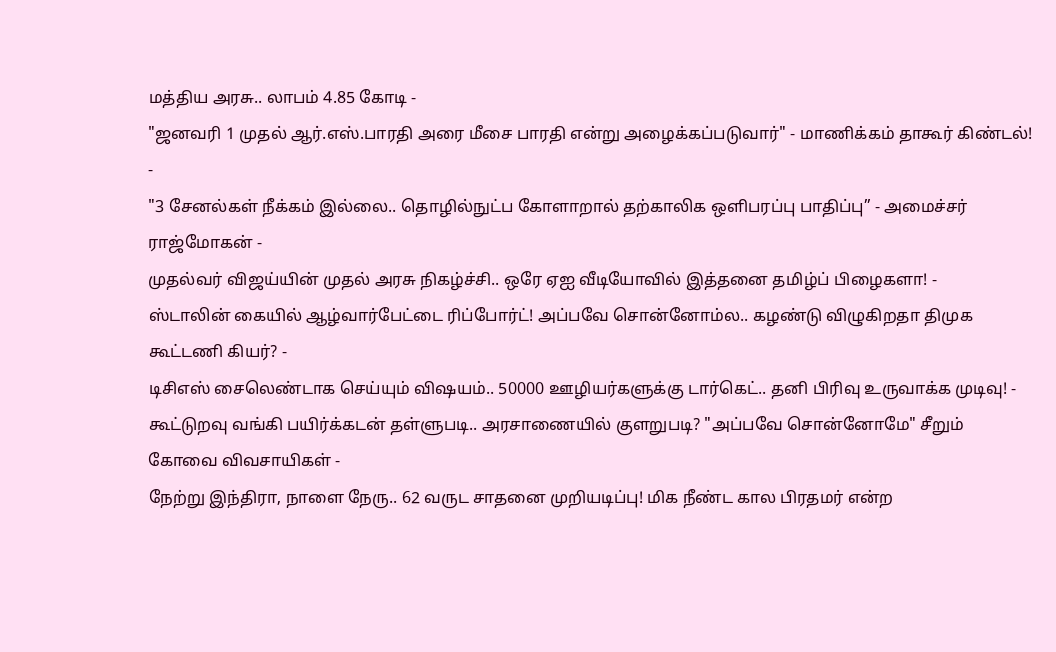மத்திய அரசு.. லாபம் 4.85 கோடி -
"ஜனவரி 1 முதல் ஆர்.எஸ்.பாரதி அரை மீசை பாரதி என்று அழைக்கப்படுவார்" - மாணிக்கம் தாகூர் கிண்டல்! -
"3 சேனல்கள் நீக்கம் இல்லை.. தொழில்நுட்ப கோளாறால் தற்காலிக ஒளிபரப்பு பாதிப்பு” - அமைச்சர் ராஜ்மோகன் -
முதல்வர் விஜய்யின் முதல் அரசு நிகழ்ச்சி.. ஒரே ஏஐ வீடியோவில் இத்தனை தமிழ்ப் பிழைகளா! -
ஸ்டாலின் கையில் ஆழ்வார்பேட்டை ரிப்போர்ட்! அப்பவே சொன்னோம்ல.. கழண்டு விழுகிறதா திமுக கூட்டணி கியர்? -
டிசிஎஸ் சைலெண்டாக செய்யும் விஷயம்.. 50000 ஊழியர்களுக்கு டார்கெட்.. தனி பிரிவு உருவாக்க முடிவு! -
கூட்டுறவு வங்கி பயிர்க்கடன் தள்ளுபடி.. அரசாணையில் குளறுபடி? "அப்பவே சொன்னோமே" சீறும் கோவை விவசாயிகள் -
நேற்று இந்திரா, நாளை நேரு.. 62 வருட சாதனை முறியடிப்பு! மிக நீண்ட கால பிரதமர் என்ற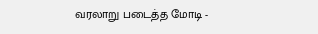வரலாறு படைத்த மோடி -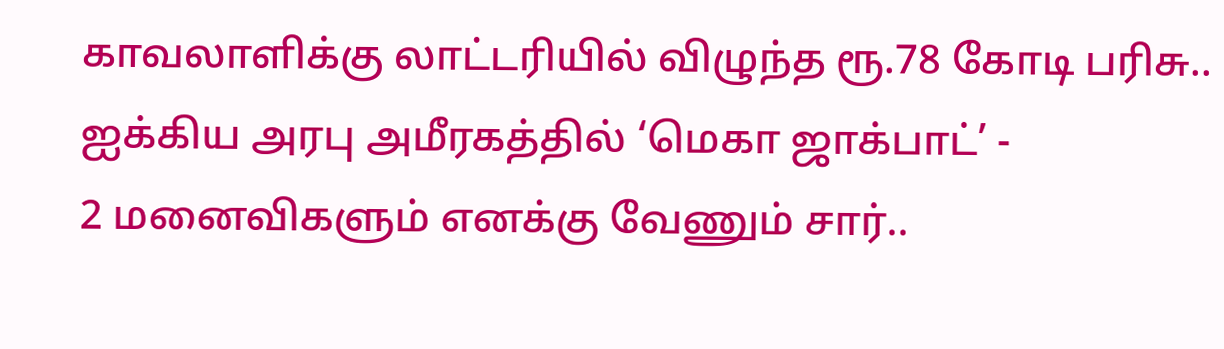காவலாளிக்கு லாட்டரியில் விழுந்த ரூ.78 கோடி பரிசு.. ஐக்கிய அரபு அமீரகத்தில் ‘மெகா ஜாக்பாட்’ -
2 மனைவிகளும் எனக்கு வேணும் சார்..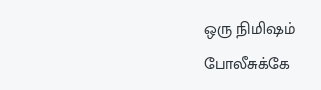ஒரு நிமிஷம் போலீசுக்கே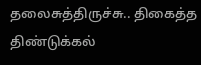தலைசுத்திருச்சு.. திகைத்த திண்டுக்கல்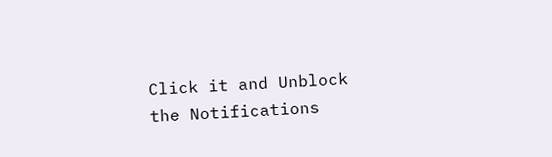Click it and Unblock the Notifications